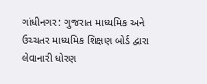ગાંધીનગર: ગુજરાત માધ્યમિક અને ઉચ્ચતર માધ્યમિક શિક્ષણ બોર્ડ દ્વારા લેવાનારી ધોરણ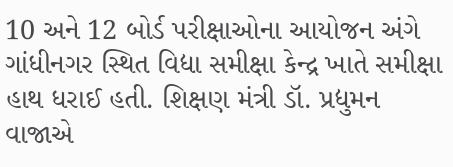10 અને 12 બોર્ડ પરીક્ષાઓના આયોજન અંગે ગાંધીનગર સ્થિત વિદ્યા સમીક્ષા કેન્દ્ર ખાતે સમીક્ષા હાથ ધરાઈ હતી. શિક્ષણ મંત્રી ડૉ. પ્રદ્યુમન વાજાએ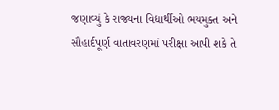જણાવ્યું કે રાજ્યના વિદ્યાર્થીઓ ભયમુક્ત અને સૌહાર્દપૂર્ણ વાતાવરણમાં પરીક્ષા આપી શકે તે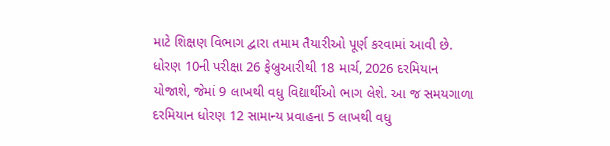માટે શિક્ષણ વિભાગ દ્વારા તમામ તૈયારીઓ પૂર્ણ કરવામાં આવી છે. ધોરણ 10ની પરીક્ષા 26 ફેબ્રુઆરીથી 18 માર્ચ, 2026 દરમિયાન યોજાશે, જેમાં 9 લાખથી વધુ વિદ્યાર્થીઓ ભાગ લેશે. આ જ સમયગાળા દરમિયાન ધોરણ 12 સામાન્ય પ્રવાહના 5 લાખથી વધુ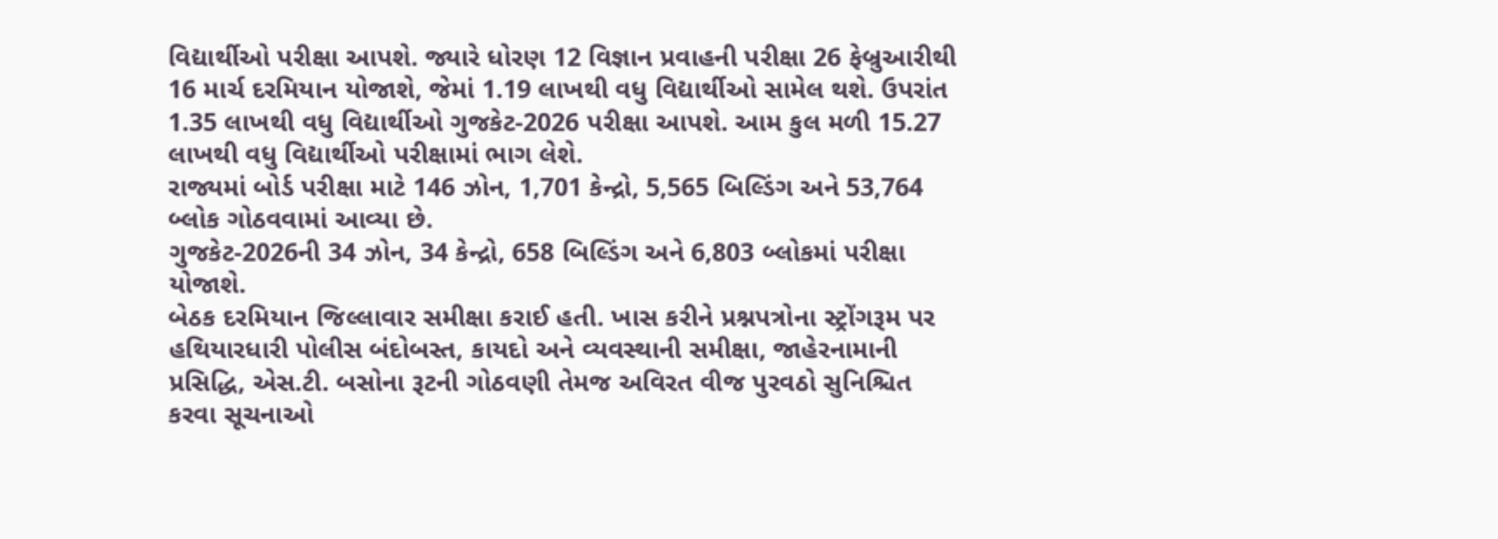વિદ્યાર્થીઓ પરીક્ષા આપશે. જ્યારે ધોરણ 12 વિજ્ઞાન પ્રવાહની પરીક્ષા 26 ફેબ્રુઆરીથી 16 માર્ચ દરમિયાન યોજાશે, જેમાં 1.19 લાખથી વધુ વિદ્યાર્થીઓ સામેલ થશે. ઉપરાંત 1.35 લાખથી વધુ વિદ્યાર્થીઓ ગુજકેટ-2026 પરીક્ષા આપશે. આમ કુલ મળી 15.27 લાખથી વધુ વિદ્યાર્થીઓ પરીક્ષામાં ભાગ લેશે.
રાજ્યમાં બોર્ડ પરીક્ષા માટે 146 ઝોન, 1,701 કેન્દ્રો, 5,565 બિલ્ડિંગ અને 53,764 બ્લોક ગોઠવવામાં આવ્યા છે.
ગુજકેટ-2026ની 34 ઝોન, 34 કેન્દ્રો, 658 બિલ્ડિંગ અને 6,803 બ્લોકમાં પરીક્ષા યોજાશે.
બેઠક દરમિયાન જિલ્લાવાર સમીક્ષા કરાઈ હતી. ખાસ કરીને પ્રશ્નપત્રોના સ્ટ્રોંગરૂમ પર હથિયારધારી પોલીસ બંદોબસ્ત, કાયદો અને વ્યવસ્થાની સમીક્ષા, જાહેરનામાની પ્રસિદ્ધિ, એસ.ટી. બસોના રૂટની ગોઠવણી તેમજ અવિરત વીજ પુરવઠો સુનિશ્ચિત કરવા સૂચનાઓ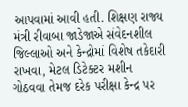આપવામાં આવી હતી. શિક્ષણ રાજ્ય મંત્રી રીવાબા જાડેજાએ સંવેદનશીલ જિલ્લાઓ અને કેન્દ્રોમાં વિશેષ તકેદારી રાખવા, મેટલ ડિટેક્ટર મશીન ગોઠવવા તેમજ દરેક પરીક્ષા કેન્દ્ર પર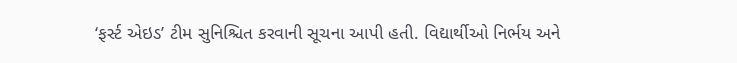‘ફર્સ્ટ એઇડ’ ટીમ સુનિશ્ચિત કરવાની સૂચના આપી હતી. વિદ્યાર્થીઓ નિર્ભય અને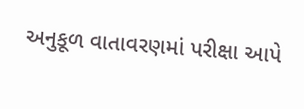અનુકૂળ વાતાવરણમાં પરીક્ષા આપે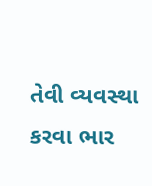તેવી વ્યવસ્થા કરવા ભાર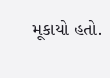મૂકાયો હતો.